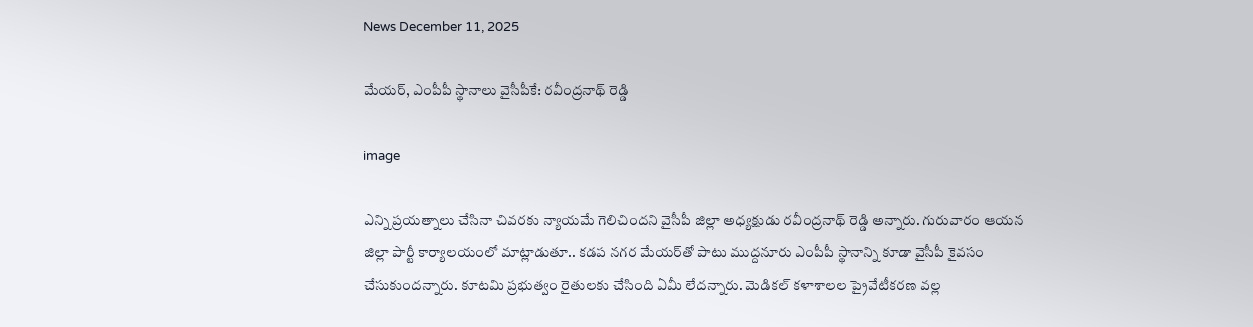News December 11, 2025

మేయర్, ఎంపీపీ స్థానాలు వైసీపీకే: రవీంద్రనాథ్ రెడ్డి

image

ఎన్ని ప్రయత్నాలు చేసినా చివరకు న్యాయమే గెలిచిందని వైసీపీ జిల్లా అధ్యక్షుడు రవీంద్రనాథ్ రెడ్డి అన్నారు. గురువారం ఆయన జిల్లా పార్టీ కార్యాలయంలో మాట్లాడుతూ.. కడప నగర మేయర్‌తో పాటు ముద్దనూరు ఎంపీపీ స్థానాన్ని కూడా వైసీపీ కైవసం చేసుకుందన్నారు. కూటమి ప్రభుత్వం రైతులకు చేసింది ఏమీ లేదన్నారు. మెడికల్ కళాశాలల ప్రైవేటీకరణ వల్ల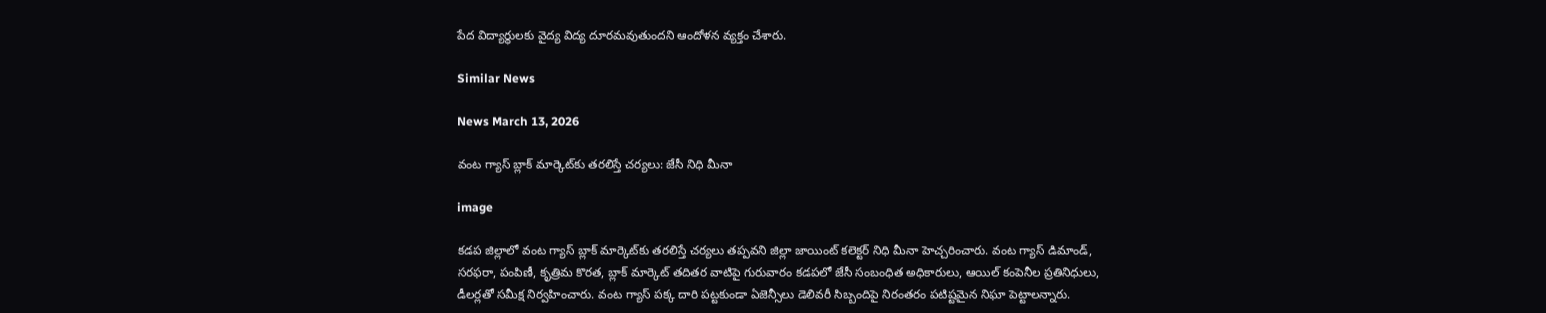పేద విద్యార్థులకు వైద్య విద్య దూరమవుతుందని ఆందోళన వ్యక్తం చేశారు.

Similar News

News March 13, 2026

వంట గ్యాస్ బ్లాక్ మార్కెట్‌కు తరలిస్తే చర్యలు: జేసీ నిధి మీనా

image

కడప జిల్లాలో వంట గ్యాస్ బ్లాక్ మార్కెట్‌కు తరలిస్తే చర్యలు తప్పవని జిల్లా జాయింట్ కలెక్టర్ నిధి మీనా హెచ్చరించారు. వంట గ్యాస్ డిమాండ్, సరఫరా, పంపిణీ, కృత్రిమ కొరత, బ్లాక్ మార్కెట్ తదితర వాటిపై గురువారం కడపలో జేసీ సంబంధిత అధికారులు, ఆయిల్ కంపెనీల ప్రతినిధులు, డీలర్లతో సమీక్ష నిర్వహించారు. వంట గ్యాస్ పక్క దారి పట్టకుండా ఏజెన్సీలు డెలివరీ సిబ్బందిపై నిరంతరం పటిష్టమైన నిఘా పెట్టాలన్నారు.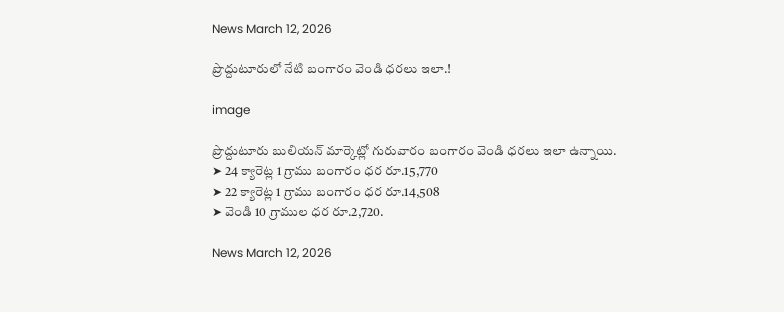News March 12, 2026

ప్రొద్దుటూరులో నేటి బంగారం వెండి ధరలు ఇలా.!

image

ప్రొద్దుటూరు బులియన్ మార్కెట్లో గురువారం బంగారం వెండి ధరలు ఇలా ఉన్నాయి.
➤ 24 క్యారెట్ల 1 గ్రాము బంగారం ధర రూ.15,770
➤ 22 క్యారెట్ల 1 గ్రాము బంగారం ధర రూ.14,508
➤ వెండి 10 గ్రాముల ధర రూ.2,720.

News March 12, 2026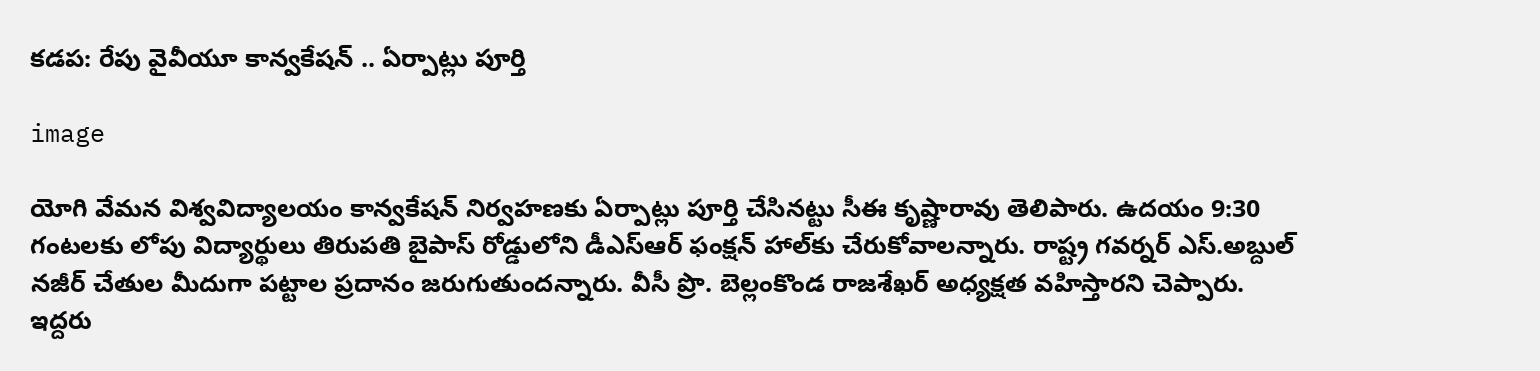కడప: రేపు వైవీయూ కాన్వకేషన్ .. ఏర్పాట్లు పూర్తి

image

యోగి వేమన విశ్వవిద్యాలయం కాన్వకేషన్ నిర్వహణకు ఏర్పాట్లు పూర్తి చేసినట్టు సీఈ కృష్ణారావు తెలిపారు. ఉదయం 9:30 గంటలకు లోపు విద్యార్థులు తిరుపతి బైపాస్ రోడ్డులోని డీఎస్‌ఆర్ ఫంక్షన్ హాల్‌కు చేరుకోవాలన్నారు. రాష్ట్ర గవర్నర్ ఎస్.అబ్దుల్ నజీర్ చేతుల మీదుగా పట్టాల ప్రదానం జరుగుతుందన్నారు. వీసీ ప్రొ. బెల్లంకొండ రాజశేఖర్ అధ్యక్షత వహిస్తారని చెప్పారు. ఇద్దరు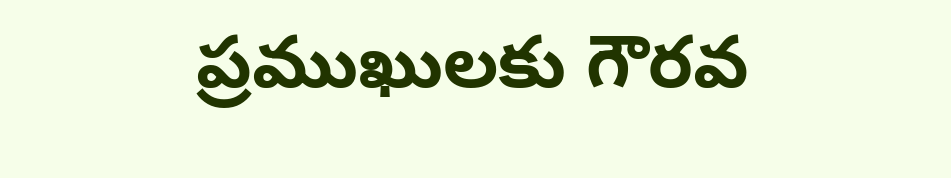ప్రముఖులకు గౌరవ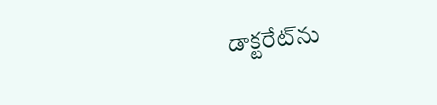డాక్టరేట్‌ను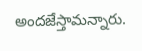అందజేస్తామన్నారు.